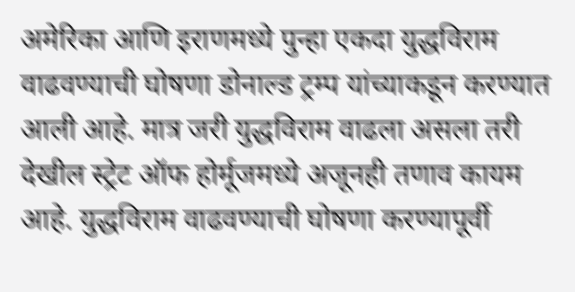अमेरिका आणि इराणमध्ये पुन्हा एकदा युद्धविराम वाढवण्याची घोषणा डोनाल्ड ट्रम्प यांच्याकडून करण्यात आली आहे. मात्र जरी युद्धविराम वाढला असला तरी देखील स्ट्रेट ऑफ होर्मूजमध्ये अजूनही तणाव कायम आहे. युद्धविराम वाढवण्याची घोषणा करण्यापूर्वी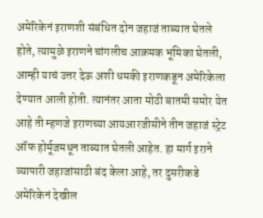अमेरिकेनं इराणशी संबंधित दोन जहाजं ताब्यात घेतले होते, त्यामुळे इराणने चांगलीच आक्रमक भूमिका घेतली, आम्ही याचं उत्तर देऊ अशी धमकी इराणकडून अमेरिकेला देण्यात आली होती. त्यानंतर आता मोठी बातमी समोर येत आहे ती म्हणजे इराणच्या आयआरजीसीने तीन जहाजं स्ट्रेट ऑफ होर्मूजमधून ताब्यात घेतली आहेत. हा मार्ग इराने व्यापारी जहाजांसाठी बंद केला आहे, तर दुसरीकडे अमेरिकेनं देखील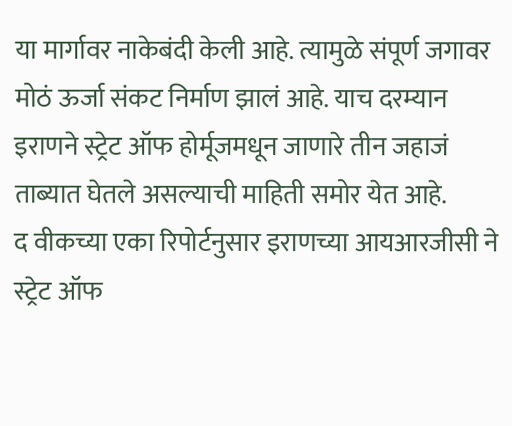या मार्गावर नाकेबंदी केली आहे. त्यामुळे संपूर्ण जगावर मोठं ऊर्जा संकट निर्माण झालं आहे. याच दरम्यान इराणने स्ट्रेट ऑफ होर्मूजमधून जाणारे तीन जहाजं ताब्यात घेतले असल्याची माहिती समोर येत आहे.
द वीकच्या एका रिपोर्टनुसार इराणच्या आयआरजीसी ने स्ट्रेट ऑफ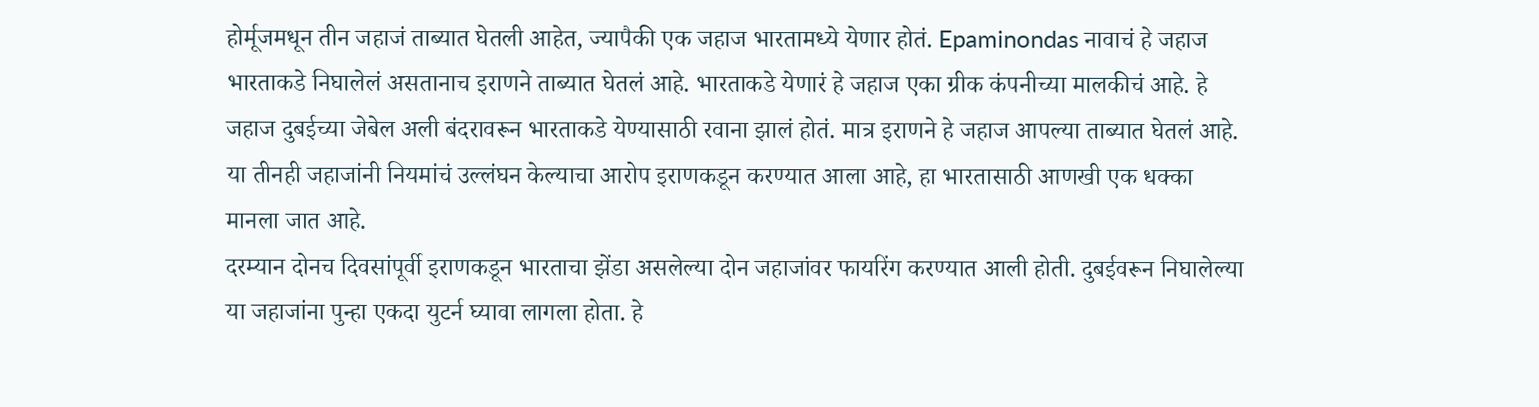होर्मूजमधून तीन जहाजं ताब्यात घेतली आहेत, ज्यापैकी एक जहाज भारतामध्ये येणार होतं. Epaminondas नावाचं हे जहाज भारताकडे निघालेलं असतानाच इराणने ताब्यात घेतलं आहे. भारताकडे येणारं हे जहाज एका ग्रीक कंपनीच्या मालकीचं आहे. हे जहाज दुबईच्या जेबेल अली बंदरावरून भारताकडे येण्यासाठी रवाना झालं होतं. मात्र इराणने हे जहाज आपल्या ताब्यात घेतलं आहे. या तीनही जहाजांनी नियमांचं उल्लंघन केल्याचा आरोप इराणकडून करण्यात आला आहे, हा भारतासाठी आणखी एक धक्का मानला जात आहे.
दरम्यान दोनच दिवसांपूर्वी इराणकडून भारताचा झेंडा असलेल्या दोन जहाजांवर फायरिंग करण्यात आली होती. दुबईवरून निघालेल्या या जहाजांना पुन्हा एकदा युटर्न घ्यावा लागला होता. हे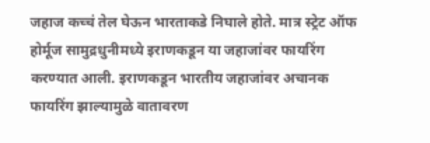जहाज कच्चं तेल घेऊन भारताकडे निघाले होते. मात्र स्ट्रेट ऑफ होर्मूज सामुद्रधुनीमध्ये इराणकडून या जहाजांवर फायरिंग करण्यात आली. इराणकडून भारतीय जहाजांवर अचानक फायरिंग झाल्यामुळे वातावरण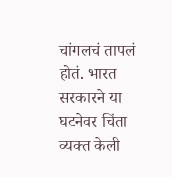चांगलचं तापलं होतं. भारत सरकारने या घटनेवर चिंता व्यक्त केली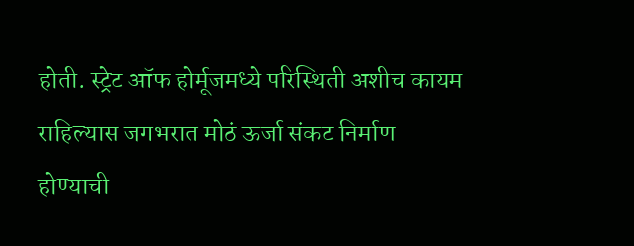होती. स्ट्रेट ऑफ होर्मूजमध्ये परिस्थिती अशीच कायम राहिल्यास जगभरात मोठं ऊर्जा संकट निर्माण होण्याची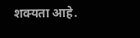शक्यता आहे.